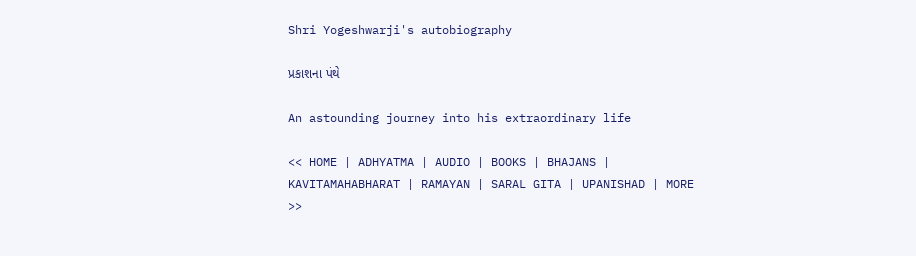Shri Yogeshwarji's autobiography

પ્રકાશના પંથે

An astounding journey into his extraordinary life

<< HOME | ADHYATMA | AUDIO | BOOKS | BHAJANS | KAVITAMAHABHARAT | RAMAYAN | SARAL GITA | UPANISHAD | MORE >>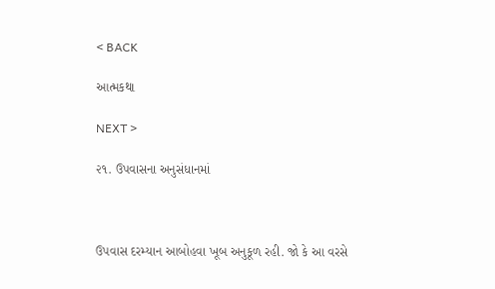< BACK

આત્મકથા

NEXT >

૨૧. ઉપવાસના અનુસંધાનમાં



ઉપવાસ દરમ્યાન આબોહવા ખૂબ અનુકૂળ રહી. જો કે આ વરસે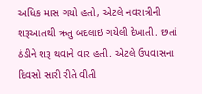અધિક માસ ગયો હતો, એટલે નવરાત્રીની શરૂઆતથી ઋતુ બદલાઇ ગયેલી દેખાતી. છતાં ઠંડીને શરૂ થવાને વાર હતી. એટલે ઉપવાસના દિવસો સારી રીતે વીતી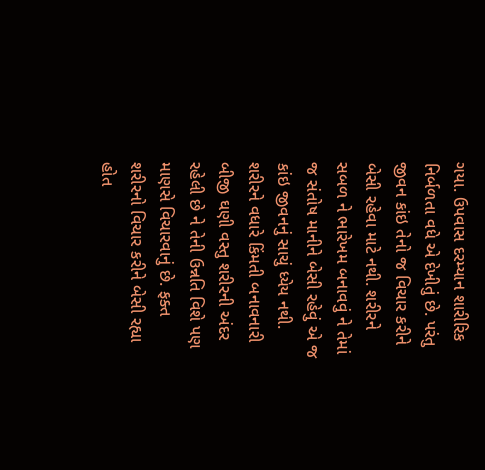ગયા. ઉપવાસ દરમ્યાન શારીરિક નિર્બળતા વધે એ દેખીતું છે. પરંતુ જીવન કાંઇ તેનો જ વિચાર કરીને બેસી રહેવા માટે નથી. શરીરને સબળ ને ભારેખમ બનાવવું ને તેમાં જ સંતોષ માનીને બેસી રહેવું એ જ કાંઇ જીવનનું સાચું ધ્યેય નથી. શરીરને વધારે કિંમતી બનાવનારી બીજી ઘણી વસ્તુ શરીરની અંદર રહેલી છે ને તેની ઉન્નતિ વિશે પણ માણસે વિચારવાનું છે. ફક્ત શરીરનો વિચાર કરીને બેસી રહ્યા હોત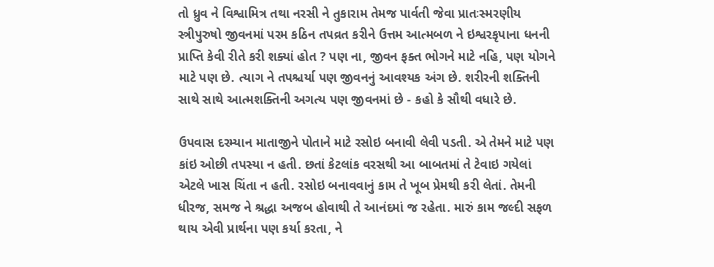તો ધ્રુવ ને વિશ્વામિત્ર તથા નરસી ને તુકારામ તેમજ પાર્વતી જેવા પ્રાતઃસ્મરણીય સ્ત્રીપુરુષો જીવનમાં પરમ કઠિન તપવ્રત કરીને ઉત્તમ આત્મબળ ને ઇશ્વરકૃપાના ધનની પ્રાપ્તિ કેવી રીતે કરી શક્યાં હોત ? પણ ના, જીવન ફક્ત ભોગને માટે નહિ, પણ યોગને માટે પણ છે. ત્યાગ ને તપશ્ચર્યા પણ જીવનનું આવશ્યક અંગ છે. શરીરની શક્તિની સાથે સાથે આત્મશક્તિની અગત્ય પણ જીવનમાં છે - કહો કે સૌથી વધારે છે.

ઉપવાસ દરમ્યાન માતાજીને પોતાને માટે રસોઇ બનાવી લેવી પડતી. એ તેમને માટે પણ કાંઇ ઓછી તપસ્યા ન હતી. છતાં કેટલાંક વરસથી આ બાબતમાં તે ટેવાઇ ગયેલાં એટલે ખાસ ચિંતા ન હતી. રસોઇ બનાવવાનું કામ તે ખૂબ પ્રેમથી કરી લેતાં. તેમની ધીરજ, સમજ ને શ્રદ્ધા અજબ હોવાથી તે આનંદમાં જ રહેતા. મારું કામ જલ્દી સફળ થાય એવી પ્રાર્થના પણ કર્યા કરતા, ને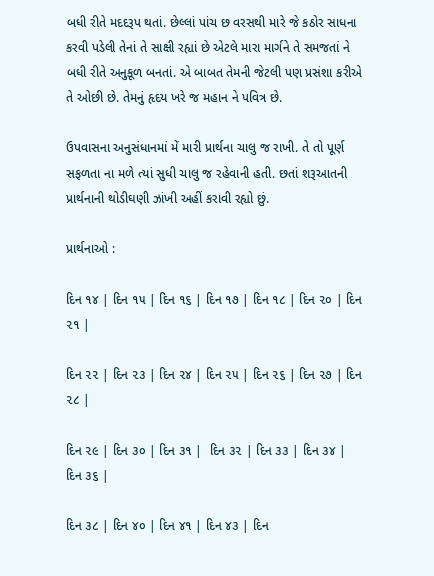બધી રીતે મદદરૂપ થતાં. છેલ્લાં પાંચ છ વરસથી મારે જે કઠોર સાધના કરવી પડેલી તેનાં તે સાક્ષી રહ્યાં છે એટલે મારા માર્ગને તે સમજતાં ને બધી રીતે અનુકૂળ બનતાં. એ બાબત તેમની જેટલી પણ પ્રસંશા કરીએ તે ઓછી છે. તેમનું હૃદય ખરે જ મહાન ને પવિત્ર છે.

ઉપવાસના અનુસંધાનમાં મેં મારી પ્રાર્થના ચાલુ જ રાખી. તે તો પૂર્ણ સફળતા ના મળે ત્યાં સુધી ચાલુ જ રહેવાની હતી. છતાં શરૂઆતની પ્રાર્થનાની થોડીઘણી ઝાંખી અહીં કરાવી રહ્યો છું.

પ્રાર્થનાઓ :

દિન ૧૪ | દિન ૧૫ | દિન ૧૬ | દિન ૧૭ | દિન ૧૮ | દિન ૨૦ | દિન ૨૧ |

દિન ૨૨ | દિન ૨૩ | દિન ૨૪ | દિન ૨૫ | દિન ૨૬ | દિન ૨૭ | દિન ૨૮ |

દિન ૨૯ | દિન ૩૦ | દિન ૩૧ |  દિન ૩૨ | દિન ૩૩ | દિન ૩૪ | દિન ૩૬ |

દિન ૩૮ | દિન ૪૦ | દિન ૪૧ | દિન ૪૩ | દિન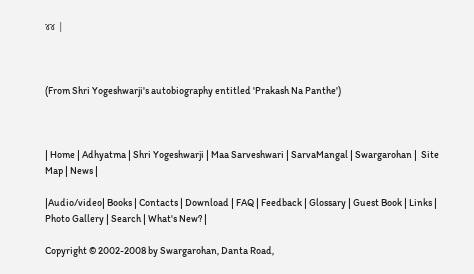૪૪ |



(From Shri Yogeshwarji's autobiography entitled 'Prakash Na Panthe')



| Home | Adhyatma | Shri Yogeshwarji | Maa Sarveshwari | SarvaMangal | Swargarohan |  Site Map | News |

|Audio/video| Books | Contacts | Download | FAQ | Feedback | Glossary | Guest Book | Links | Photo Gallery | Search | What's New? |

Copyright © 2002-2008 by Swargarohan, Danta Road,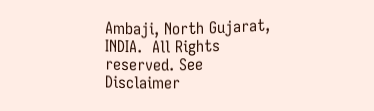Ambaji, North Gujarat, INDIA.  All Rights reserved. See Disclaimer